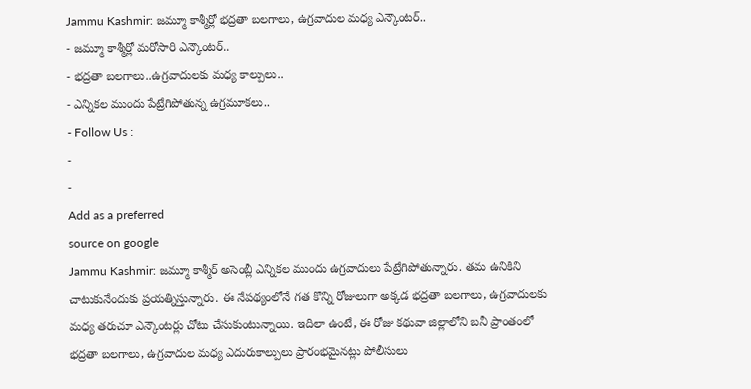Jammu Kashmir: జమ్మూ కాశ్మీర్లో భద్రతా బలగాలు, ఉగ్రవాదుల మధ్య ఎన్కౌంటర్..
- జమ్మూ కాశ్మీర్లో మరోసారి ఎన్కౌంటర్..
- భద్రతా బలగాలు..ఉగ్రవాదులకు మధ్య కాల్పులు..
- ఎన్నికల ముందు పేట్రేగిపోతున్న ఉగ్రమూకలు..
- Follow Us :
-
-
Add as a preferred
source on google
Jammu Kashmir: జమ్మూ కాశ్మీర్ అసెంబ్లీ ఎన్నికల ముందు ఉగ్రవాదులు పేట్రేగిపోతున్నారు. తమ ఉనికిని చాటుకునేందుకు ప్రయత్నిస్తున్నారు. ఈ నేపథ్యంలోనే గత కొన్ని రోజులుగా అక్కడ భద్రతా బలగాలు, ఉగ్రవాదులకు మధ్య తరుచూ ఎన్కౌంటర్లు చోటు చేసుకుంటున్నాయి. ఇదిలా ఉంటే, ఈ రోజు కథువా జిల్లాలోని బనీ ప్రాంతంలో భద్రతా బలగాలు, ఉగ్రవాదుల మధ్య ఎదురుకాల్పులు ప్రారంభమైనట్లు పోలీసులు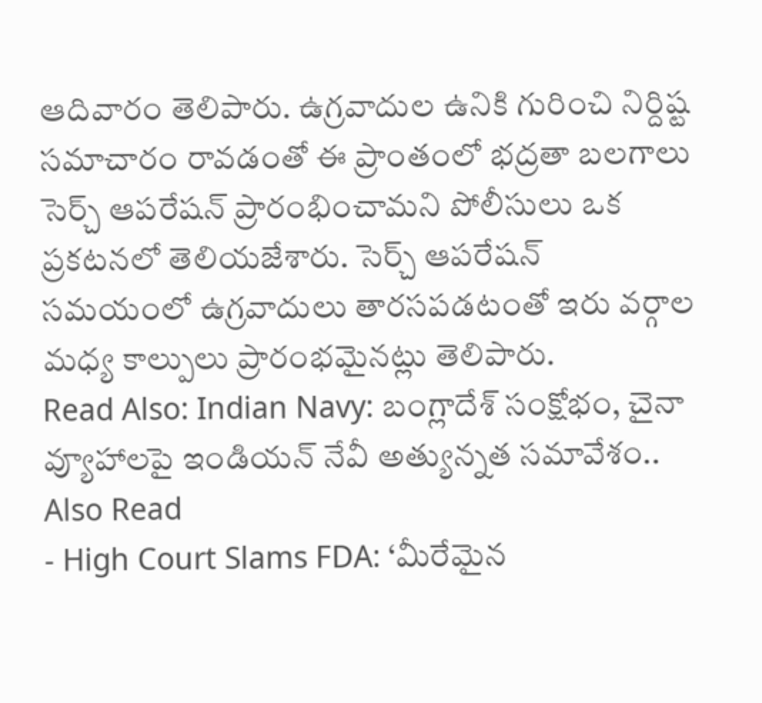ఆదివారం తెలిపారు. ఉగ్రవాదుల ఉనికి గురించి నిర్దిష్ట సమాచారం రావడంతో ఈ ప్రాంతంలో భద్రతా బలగాలు సెర్చ్ ఆపరేషన్ ప్రారంభించామని పోలీసులు ఒక ప్రకటనలో తెలియజేశారు. సెర్చ్ ఆపరేషన్ సమయంలో ఉగ్రవాదులు తారసపడటంతో ఇరు వర్గాల మధ్య కాల్పులు ప్రారంభమైనట్లు తెలిపారు.
Read Also: Indian Navy: బంగ్లాదేశ్ సంక్షోభం, చైనా వ్యూహాలపై ఇండియన్ నేవీ అత్యున్నత సమావేశం..
Also Read
- High Court Slams FDA: ‘మీరేమైన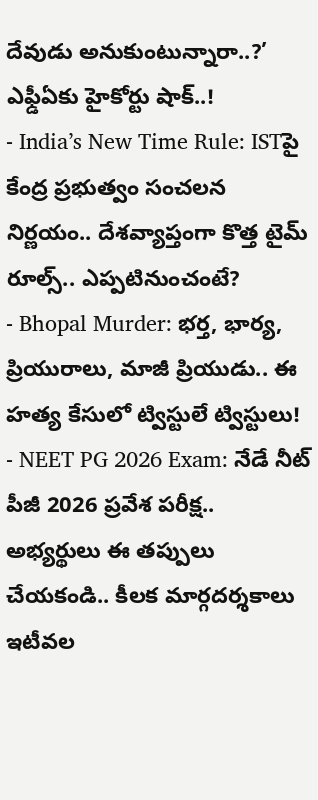దేవుడు అనుకుంటున్నారా..?’ ఎఫ్డీఏకు హైకోర్టు షాక్..!
- India’s New Time Rule: ISTపై కేంద్ర ప్రభుత్వం సంచలన నిర్ణయం.. దేశవ్యాప్తంగా కొత్త టైమ్ రూల్స్.. ఎప్పటినుంచంటే?
- Bhopal Murder: భర్త, భార్య, ప్రియురాలు, మాజీ ప్రియుడు.. ఈ హత్య కేసులో ట్విస్టులే ట్విస్టులు!
- NEET PG 2026 Exam: నేడే నీట్ పీజీ 2026 ప్రవేశ పరీక్ష.. అభ్యర్థులు ఈ తప్పులు చేయకండి.. కీలక మార్గదర్శకాలు
ఇటీవల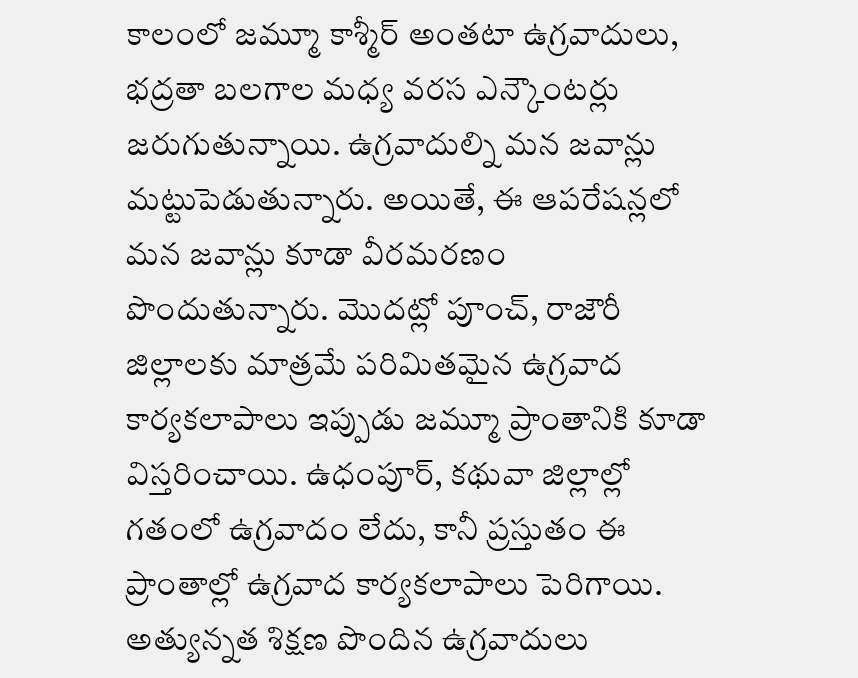కాలంలో జమ్మూ కాశ్మీర్ అంతటా ఉగ్రవాదులు, భద్రతా బలగాల మధ్య వరస ఎన్కౌంటర్లు జరుగుతున్నాయి. ఉగ్రవాదుల్ని మన జవాన్లు మట్టుపెడుతున్నారు. అయితే, ఈ ఆపరేషన్లలో మన జవాన్లు కూడా వీరమరణం పొందుతున్నారు. మొదట్లో పూంచ్, రాజౌరీ జిల్లాలకు మాత్రమే పరిమితమైన ఉగ్రవాద కార్యకలాపాలు ఇప్పుడు జమ్మూ ప్రాంతానికి కూడా విస్తరించాయి. ఉధంపూర్, కథువా జిల్లాల్లో గతంలో ఉగ్రవాదం లేదు, కానీ ప్రస్తుతం ఈ ప్రాంతాల్లో ఉగ్రవాద కార్యకలాపాలు పెరిగాయి. అత్యున్నత శిక్షణ పొందిన ఉగ్రవాదులు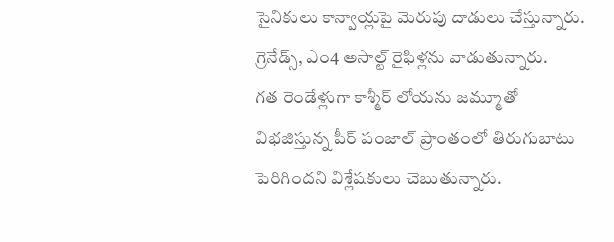సైనికులు కాన్వాయ్లపై మెరుపు దాడులు చేస్తున్నారు. గ్రెనేడ్స్, ఎం4 అసాల్ట్ రైఫిళ్లను వాడుతున్నారు.
గత రెండేళ్లుగా కాశ్మీర్ లోయను జమ్మూతో విభజిస్తున్న పీర్ పంజాల్ ప్రాంతంలో తిరుగుబాటు పెరిగిందని విశ్లేషకులు చెబుతున్నారు.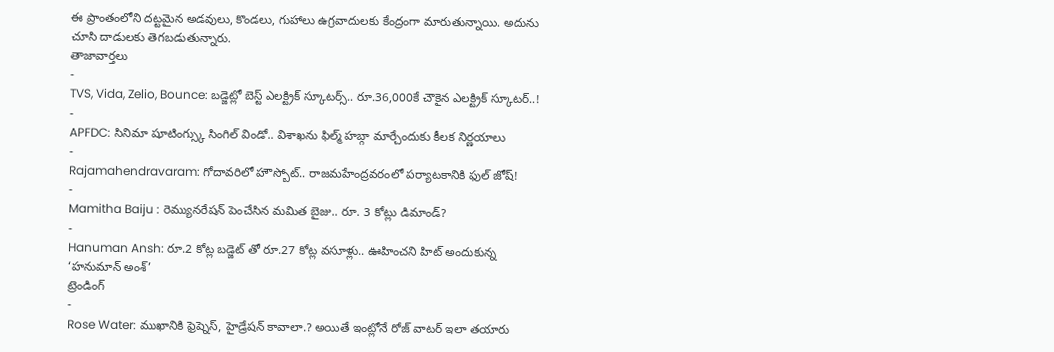ఈ ప్రాంతంలోని దట్టమైన అడవులు, కొండలు, గుహాలు ఉగ్రవాదులకు కేంద్రంగా మారుతున్నాయి. అదును చూసి దాడులకు తెగబడుతున్నారు.
తాజావార్తలు
-
TVS, Vida, Zelio, Bounce: బడ్జెట్లో బెస్ట్ ఎలక్ట్రిక్ స్కూటర్స్.. రూ.36,000కే చౌకైన ఎలక్ట్రిక్ స్కూటర్..!
-
APFDC: సినిమా షూటింగ్స్కు సింగిల్ విండో.. విశాఖను ఫిల్మ్ హబ్గా మార్చేందుకు కీలక నిర్ణయాలు
-
Rajamahendravaram: గోదావరిలో హౌస్బోట్.. రాజమహేంద్రవరంలో పర్యాటకానికి ఫుల్ జోష్!
-
Mamitha Baiju : రెమ్యునరేషన్ పెంచేసిన మమిత బైజు.. రూ. 3 కోట్లు డిమాండ్?
-
Hanuman Ansh: రూ.2 కోట్ల బడ్జెట్ తో రూ.27 కోట్ల వసూళ్లు.. ఊహించని హిట్ అందుకున్న ‘హనుమాన్ అంశ్’
ట్రెండింగ్
-
Rose Water: ముఖానికి ఫ్రెష్నెస్, హైడ్రేషన్ కావాలా.? అయితే ఇంట్లోనే రోజ్ వాటర్ ఇలా తయారు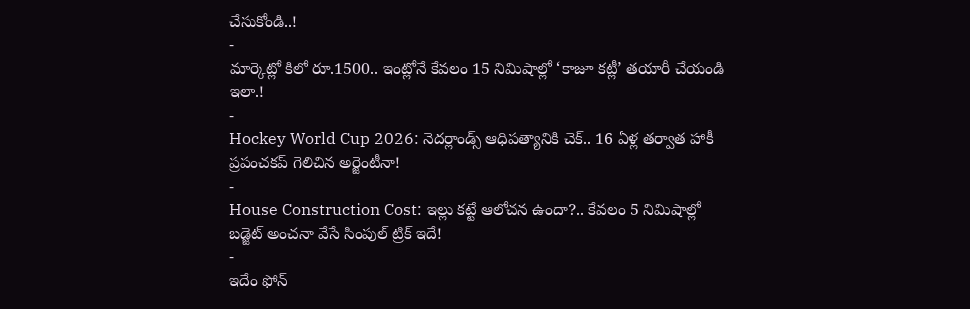చేసుకోండి..!
-
మార్కెట్లో కిలో రూ.1500.. ఇంట్లోనే కేవలం 15 నిమిషాల్లో ‘కాజూ కట్లీ’ తయారీ చేయండి ఇలా.!
-
Hockey World Cup 2026: నెదర్లాండ్స్ ఆధిపత్యానికి చెక్.. 16 ఏళ్ల తర్వాత హాకీ ప్రపంచకప్ గెలిచిన అర్జెంటీనా!
-
House Construction Cost: ఇల్లు కట్టే ఆలోచన ఉందా?.. కేవలం 5 నిమిషాల్లో బడ్జెట్ అంచనా వేసే సింపుల్ ట్రిక్ ఇదే!
-
ఇదేం ఫోన్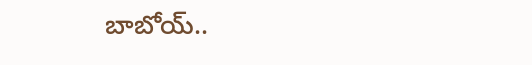బాబోయ్..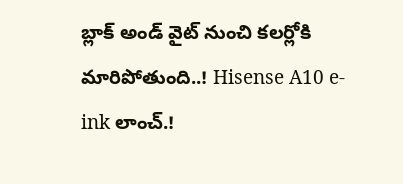బ్లాక్ అండ్ వైట్ నుంచి కలర్లోకి మారిపోతుంది..! Hisense A10 e-ink లాంచ్.!